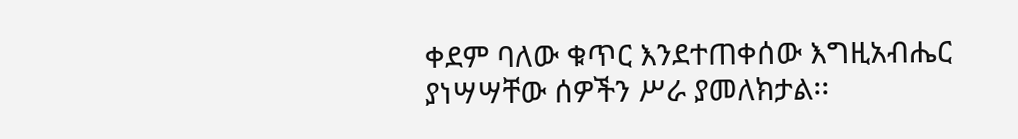ቀደም ባለው ቁጥር እንደተጠቀሰው እግዚአብሔር ያነሣሣቸው ሰዎችን ሥራ ያመለክታል፡፡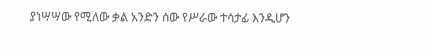ያነሣሣው የሚለው ቃል አንድን ሰው የሥራው ተሳታፊ እንዲሆን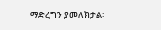ማድረግን ያመለክታል፡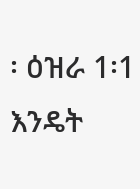፡ ዕዝራ 1፡1 እንዴት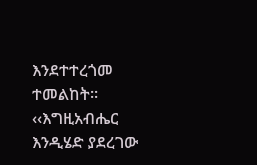እንደተተረጎመ ተመልከት፡፡ ‹‹እግዚአብሔር እንዲሄድ ያደረገው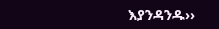እያንዳንዱ››